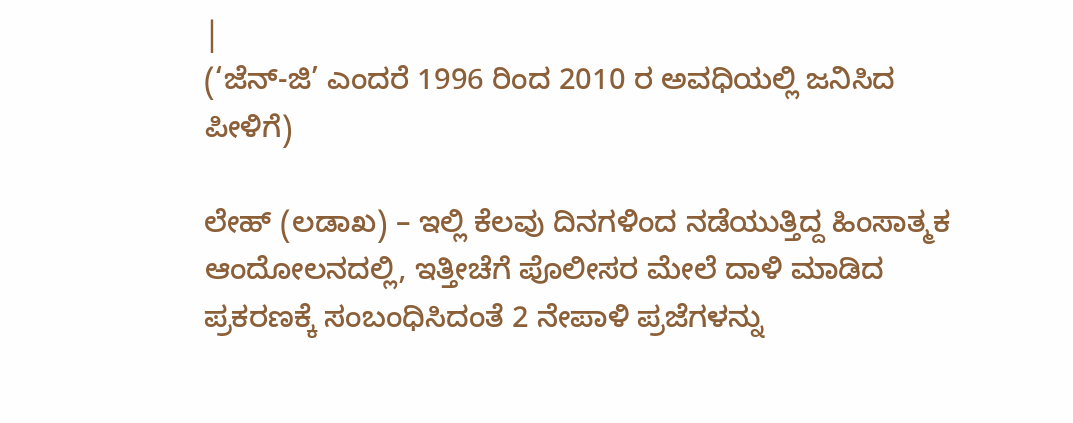|
(‘ಜೆನ್-ಜಿ’ ಎಂದರೆ 1996 ರಿಂದ 2010 ರ ಅವಧಿಯಲ್ಲಿ ಜನಿಸಿದ ಪೀಳಿಗೆ)

ಲೇಹ್ (ಲಡಾಖ) – ಇಲ್ಲಿ ಕೆಲವು ದಿನಗಳಿಂದ ನಡೆಯುತ್ತಿದ್ದ ಹಿಂಸಾತ್ಮಕ ಆಂದೋಲನದಲ್ಲಿ, ಇತ್ತೀಚೆಗೆ ಪೊಲೀಸರ ಮೇಲೆ ದಾಳಿ ಮಾಡಿದ ಪ್ರಕರಣಕ್ಕೆ ಸಂಬಂಧಿಸಿದಂತೆ 2 ನೇಪಾಳಿ ಪ್ರಜೆಗಳನ್ನು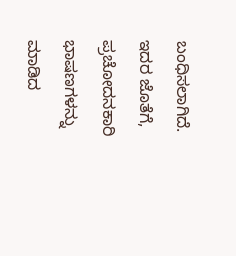ಬಂಧಿಸಲಾಗಿದೆ. ಇದರ ಜೊತೆಗೆ, ಪ್ರಚೋದನಕಾರಿ ಭಾಷಣಗಳನ್ನು ಮಾಡಿದ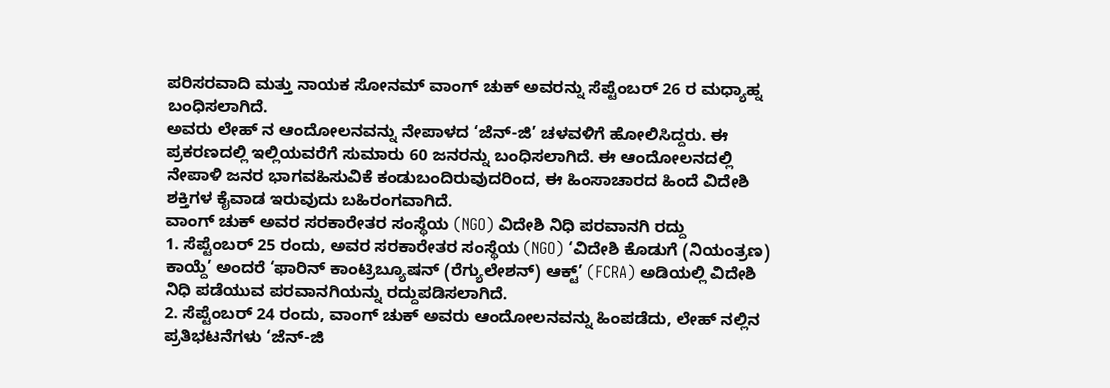ಪರಿಸರವಾದಿ ಮತ್ತು ನಾಯಕ ಸೋನಮ್ ವಾಂಗ್ ಚುಕ್ ಅವರನ್ನು ಸೆಪ್ಟೆಂಬರ್ 26 ರ ಮಧ್ಯಾಹ್ನ ಬಂಧಿಸಲಾಗಿದೆ.
ಅವರು ಲೇಹ್ ನ ಆಂದೋಲನವನ್ನು ನೇಪಾಳದ ‘ಜೆನ್-ಜಿ’ ಚಳವಳಿಗೆ ಹೋಲಿಸಿದ್ದರು. ಈ ಪ್ರಕರಣದಲ್ಲಿ ಇಲ್ಲಿಯವರೆಗೆ ಸುಮಾರು 60 ಜನರನ್ನು ಬಂಧಿಸಲಾಗಿದೆ. ಈ ಆಂದೋಲನದಲ್ಲಿ ನೇಪಾಳಿ ಜನರ ಭಾಗವಹಿಸುವಿಕೆ ಕಂಡುಬಂದಿರುವುದರಿಂದ, ಈ ಹಿಂಸಾಚಾರದ ಹಿಂದೆ ವಿದೇಶಿ ಶಕ್ತಿಗಳ ಕೈವಾಡ ಇರುವುದು ಬಹಿರಂಗವಾಗಿದೆ.
ವಾಂಗ್ ಚುಕ್ ಅವರ ಸರಕಾರೇತರ ಸಂಸ್ಥೆಯ (NGO) ವಿದೇಶಿ ನಿಧಿ ಪರವಾನಗಿ ರದ್ದು
1. ಸೆಪ್ಟೆಂಬರ್ 25 ರಂದು, ಅವರ ಸರಕಾರೇತರ ಸಂಸ್ಥೆಯ (NGO) ‘ವಿದೇಶಿ ಕೊಡುಗೆ (ನಿಯಂತ್ರಣ) ಕಾಯ್ದೆ’ ಅಂದರೆ ‘ಫಾರಿನ್ ಕಾಂಟ್ರಿಬ್ಯೂಷನ್ (ರೆಗ್ಯುಲೇಶನ್) ಆಕ್ಟ್’ (FCRA) ಅಡಿಯಲ್ಲಿ ವಿದೇಶಿ ನಿಧಿ ಪಡೆಯುವ ಪರವಾನಗಿಯನ್ನು ರದ್ದುಪಡಿಸಲಾಗಿದೆ.
2. ಸೆಪ್ಟೆಂಬರ್ 24 ರಂದು, ವಾಂಗ್ ಚುಕ್ ಅವರು ಆಂದೋಲನವನ್ನು ಹಿಂಪಡೆದು, ಲೇಹ್ ನಲ್ಲಿನ ಪ್ರತಿಭಟನೆಗಳು ‘ಜೆನ್-ಜಿ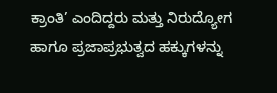ಕ್ರಾಂತಿ’ ಎಂದಿದ್ದರು ಮತ್ತು ನಿರುದ್ಯೋಗ ಹಾಗೂ ಪ್ರಜಾಪ್ರಭುತ್ವದ ಹಕ್ಕುಗಳನ್ನು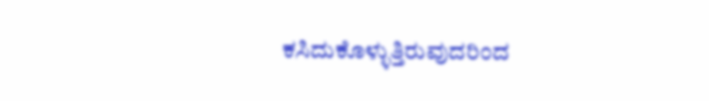ಕಸಿದುಕೊಳ್ಳುತ್ತಿರುವುದರಿಂದ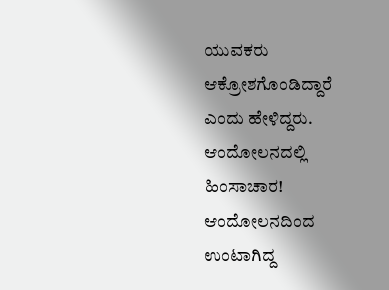ಯುವಕರು ಆಕ್ರೋಶಗೊಂಡಿದ್ದಾರೆ ಎಂದು ಹೇಳಿದ್ದರು.
ಆಂದೋಲನದಲ್ಲಿ ಹಿಂಸಾಚಾರ!
ಆಂದೋಲನದಿಂದ ಉಂಟಾಗಿದ್ದ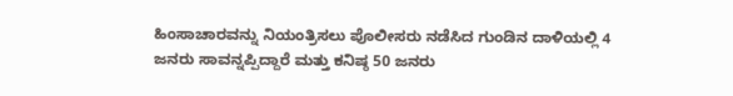ಹಿಂಸಾಚಾರವನ್ನು ನಿಯಂತ್ರಿಸಲು ಪೊಲೀಸರು ನಡೆಸಿದ ಗುಂಡಿನ ದಾಳಿಯಲ್ಲಿ 4 ಜನರು ಸಾವನ್ನಪ್ಪಿದ್ದಾರೆ ಮತ್ತು ಕನಿಷ್ಠ 50 ಜನರು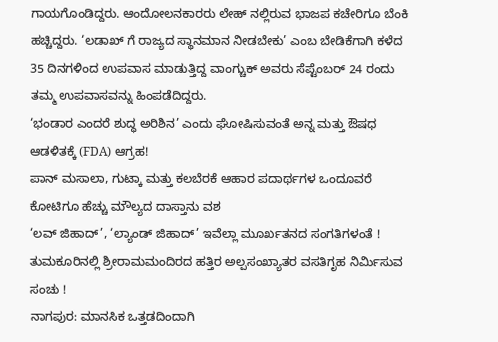ಗಾಯಗೊಂಡಿದ್ದರು. ಆಂದೋಲನಕಾರರು ಲೇಹ್ ನಲ್ಲಿರುವ ಭಾಜಪ ಕಚೇರಿಗೂ ಬೆಂಕಿ ಹಚ್ಚಿದ್ದರು. ‘ಲಡಾಖ್ ಗೆ ರಾಜ್ಯದ ಸ್ಥಾನಮಾನ ನೀಡಬೇಕು’ ಎಂಬ ಬೇಡಿಕೆಗಾಗಿ ಕಳೆದ 35 ದಿನಗಳಿಂದ ಉಪವಾಸ ಮಾಡುತ್ತಿದ್ದ ವಾಂಗ್ಚುಕ್ ಅವರು ಸೆಪ್ಟೆಂಬರ್ 24 ರಂದು ತಮ್ಮ ಉಪವಾಸವನ್ನು ಹಿಂಪಡೆದಿದ್ದರು.
‘ಭಂಡಾರ ಎಂದರೆ ಶುದ್ಧ ಅರಿಶಿನ’ ಎಂದು ಘೋಷಿಸುವಂತೆ ಅನ್ನ ಮತ್ತು ಔಷಧ ಆಡಳಿತಕ್ಕೆ (FDA) ಆಗ್ರಹ!
ಪಾನ್ ಮಸಾಲಾ, ಗುಟ್ಕಾ ಮತ್ತು ಕಲಬೆರಕೆ ಆಹಾರ ಪದಾರ್ಥಗಳ ಒಂದೂವರೆ ಕೋಟಿಗೂ ಹೆಚ್ಚು ಮೌಲ್ಯದ ದಾಸ್ತಾನು ವಶ
‘ಲವ್ ಜಿಹಾದ್’, ‘ಲ್ಯಾಂಡ್ ಜಿಹಾದ್’ ಇವೆಲ್ಲಾ ಮೂರ್ಖತನದ ಸಂಗತಿಗಳಂತೆ !
ತುಮಕೂರಿನಲ್ಲಿ ಶ್ರೀರಾಮಮಂದಿರದ ಹತ್ತಿರ ಅಲ್ಪಸಂಖ್ಯಾತರ ವಸತಿಗೃಹ ನಿರ್ಮಿಸುವ ಸಂಚು !
ನಾಗಪುರ: ಮಾನಸಿಕ ಒತ್ತಡದಿಂದಾಗಿ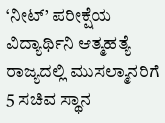‘ನೀಟ್’ ಪರೀಕ್ಷೆಯ ವಿದ್ಯಾರ್ಥಿನಿ ಆತ್ಮಹತ್ಯೆ
ರಾಜ್ಯದಲ್ಲಿ ಮುಸಲ್ಮಾನರಿಗೆ 5 ಸಚಿವ ಸ್ಥಾನ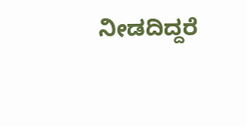ನೀಡದಿದ್ದರೆ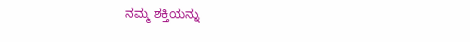ನಮ್ಮ ಶಕ್ತಿಯನ್ನು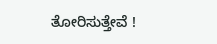ತೋರಿಸುತ್ತೇವೆ !